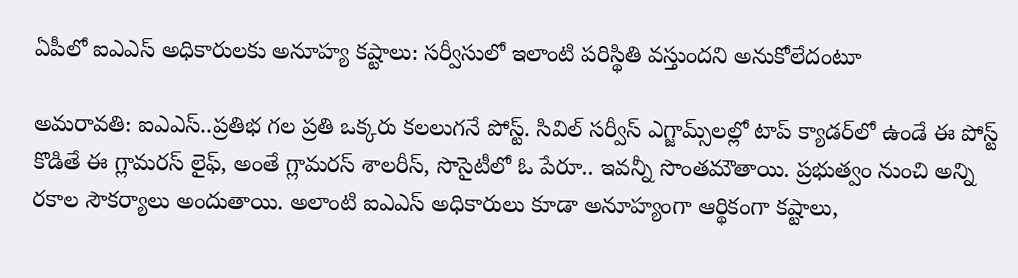ఏపీలో ఐఎఎస్ అధికారులకు అనూహ్య కష్టాలు: సర్వీసులో ఇలాంటి పరిస్థితి వస్తుందని అనుకోలేదంటూ

అమరావతి: ఐఎఎస్..ప్రతిభ గల ప్రతి ఒక్కరు కలలుగనే పోస్ట్. సివిల్ సర్వీస్ ఎగ్జామ్స్‌లల్లో టాప్ క్యాడర్‌లో ఉండే ఈ పోస్ట్ కొడితే ఈ గ్లామరస్ లైఫ్, అంతే గ్లామరస్ శాలరీస్, సొసైటీలో ఓ పేరూ.. ఇవన్నీ సొంతమౌతాయి. ప్రభుత్వం నుంచి అన్ని రకాల సౌకర్యాలు అందుతాయి. అలాంటి ఐఎఎస్ అధికారులు కూడా అనూహ్యంగా ఆర్థికంగా కష్టాలు,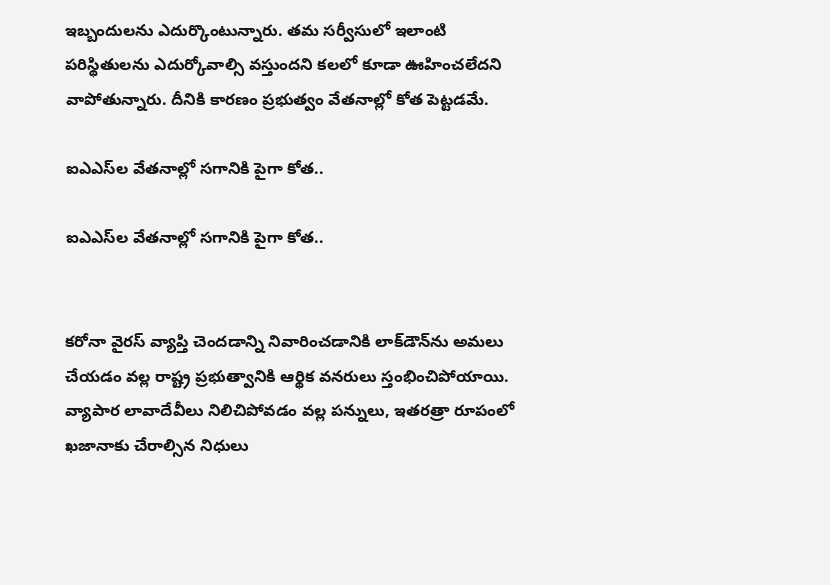ఇబ్బందులను ఎదుర్కొంటున్నారు. తమ సర్వీసులో ఇలాంటి పరిస్థితులను ఎదుర్కోవాల్సి వస్తుందని కలలో కూడా ఊహించలేదని వాపోతున్నారు. దీనికి కారణం ప్రభుత్వం వేతనాల్లో కోత పెట్టడమే.

ఐఎఎస్‌ల వేతనాల్లో సగానికి పైగా కోత..

ఐఎఎస్‌ల వేతనాల్లో సగానికి పైగా కోత..


కరోనా వైరస్ వ్యాప్తి చెందడాన్ని నివారించడానికి లాక్‌డౌన్‌ను అమలు చేయడం వల్ల రాష్ట్ర ప్రభుత్వానికి ఆర్థిక వనరులు స్తంభించిపోయాయి. వ్యాపార లావాదేవీలు నిలిచిపోవడం వల్ల పన్నులు, ఇతరత్రా రూపంలో ఖజానాకు చేరాల్సిన నిధులు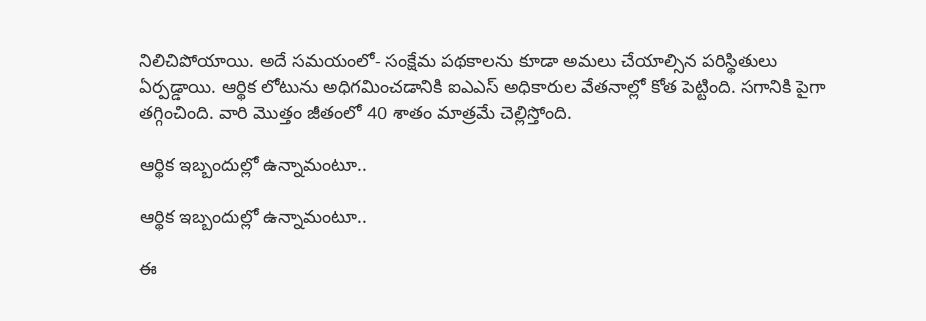నిలిచిపోయాయి. అదే సమయంలో- సంక్షేమ పథకాలను కూడా అమలు చేయాల్సిన పరిస్థితులు ఏర్పడ్డాయి. ఆర్థిక లోటును అధిగమించడానికి ఐఎఎస్ అధికారుల వేతనాల్లో కోత పెట్టింది. సగానికి పైగా తగ్గించింది. వారి మొత్తం జీతంలో 40 శాతం మాత్రమే చెల్లిస్తోంది.

ఆర్థిక ఇబ్బందుల్లో ఉన్నామంటూ..

ఆర్థిక ఇబ్బందుల్లో ఉన్నామంటూ..

ఈ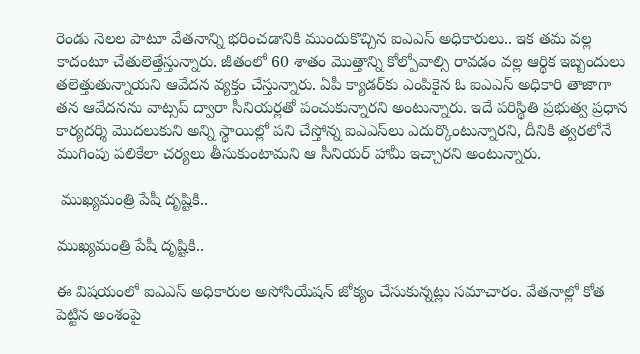రెండు నెలల పాటూ వేతనాన్ని భరించడానికి ముందుకొచ్చిన ఐఎఎస్ అధికారులు.. ఇక తమ వల్ల కాదంటూ చేతులెత్తేస్తున్నారు. జీతంలో 60 శాతం మొత్తాన్ని కోల్పోవాల్సి రావడం వల్ల ఆర్థిక ఇబ్బందులు తలెత్తుతున్నాయని ఆవేదన వ్యక్తం చేస్తున్నారు. ఏపీ క్యాడర్‌కు ఎంపికైన ఓ ఐఎఎస్ అధికారి తాజాగా తన ఆవేదనను వాట్సప్ ద్వారా సీనియర్లతో పంచుకున్నారని అంటున్నారు. ఇదే పరిస్థితి ప్రభుత్వ ప్రధాన కార్యదర్శి మొదలుకుని అన్ని స్థాయిల్లో పని చేస్తోన్న ఐఎఎస్‌లు ఎదుర్కొంటున్నారని, దీనికి త్వరలోనే ముగింపు పలికేలా చర్యలు తీసుకుంటామని ఆ సీనియర్ హామీ ఇచ్చారని అంటున్నారు.

 ముఖ్యమంత్రి పేషీ దృష్టికి..

ముఖ్యమంత్రి పేషీ దృష్టికి..

ఈ విషయంలో ఐఎఎస్ అధికారుల అసోసియేషన్ జోక్యం చేసుకున్నట్లు సమాచారం. వేతనాల్లో కోత పెట్టిన అంశంపై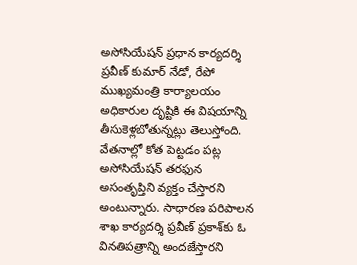అసోసియేషన్ ప్రధాన కార్యదర్శి ప్రవీణ్ కుమార్ నేడో, రేపో ముఖ్యమంత్రి కార్యాలయం అధికారుల దృష్టికి ఈ విషయాన్ని తీసుకెళ్లబోతున్నట్లు తెలుస్తోంది. వేతనాల్లో కోత పెట్టడం పట్ల అసోసియేషన్ తరఫున అసంతృప్తిని వ్యక్తం చేస్తారని అంటున్నారు. సాధారణ పరిపాలన శాఖ కార్యదర్శి ప్రవీణ్ ప్రకాశ్‌కు ఓ వినతిపత్రాన్ని అందజేస్తారని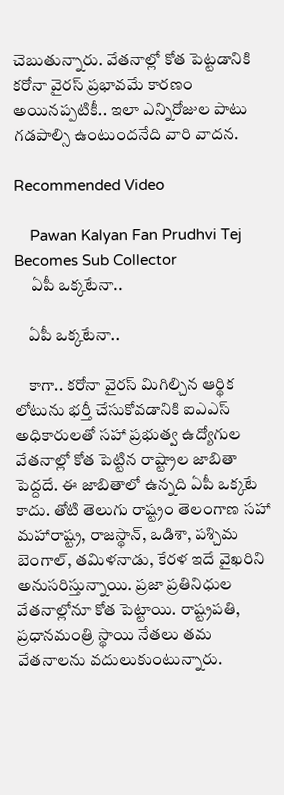చెబుతున్నారు. వేతనాల్లో కోత పెట్టడానికి కరోనా వైరస్ ప్రభావమే కారణం అయినప్పటికీ.. ఇలా ఎన్నిరోజుల పాటు గడపాల్సి ఉంటుందనేది వారి వాదన.

Recommended Video

    Pawan Kalyan Fan Prudhvi Tej Becomes Sub Collector
     ఏపీ ఒక్కటేనా..

    ఏపీ ఒక్కటేనా..

    కాగా.. కరోనా వైరస్ మిగిల్చిన ఆర్థిక లోటును భర్తీ చేసుకోవడానికి ఐఎఎస్ అధికారులతో సహా ప్రభుత్వ ఉద్యోగుల వేతనాల్లో కోత పెట్టిన రాష్ట్రాల జాబితా పెద్దదే. ఈ జాబితాలో ఉన్నది ఏపీ ఒక్కటే కాదు. తోటి తెలుగు రాష్ట్రం తెలంగాణ సహా మహారాష్ట్ర, రాజస్థాన్, ఒడిశా, పశ్చిమ బెంగాల్, తమిళనాడు, కేరళ ఇదే వైఖరిని అనుసరిస్తున్నాయి. ప్రజా ప్రతినిధుల వేతనాల్లోనూ కోత పెట్టాయి. రాష్ట్రపతి, ప్రధానమంత్రి స్థాయి నేతలు తమ వేతనాలను వదులుకుంటున్నారు.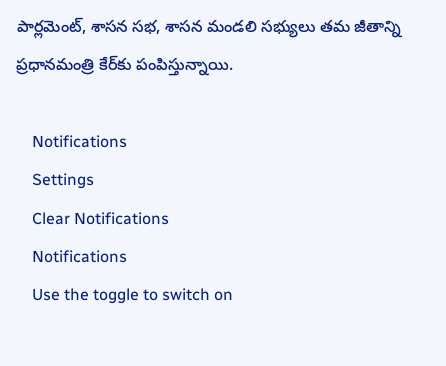పార్లమెంట్, శాసన సభ, శాసన మండలి సభ్యులు తమ జీతాన్ని ప్రధానమంత్రి కేర్‌కు పంపిస్తున్నాయి.

    Notifications
    Settings
    Clear Notifications
    Notifications
    Use the toggle to switch on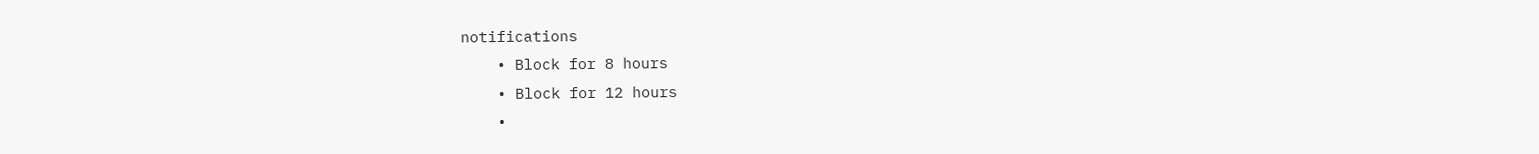notifications
    • Block for 8 hours
    • Block for 12 hours
    •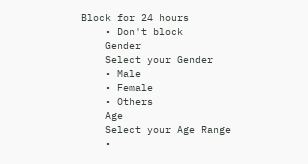Block for 24 hours
    • Don't block
    Gender
    Select your Gender
    • Male
    • Female
    • Others
    Age
    Select your Age Range
    •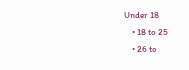Under 18
    • 18 to 25
    • 26 to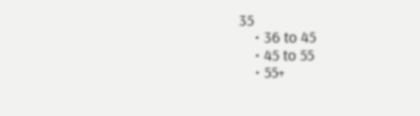35
    • 36 to 45
    • 45 to 55
    • 55+